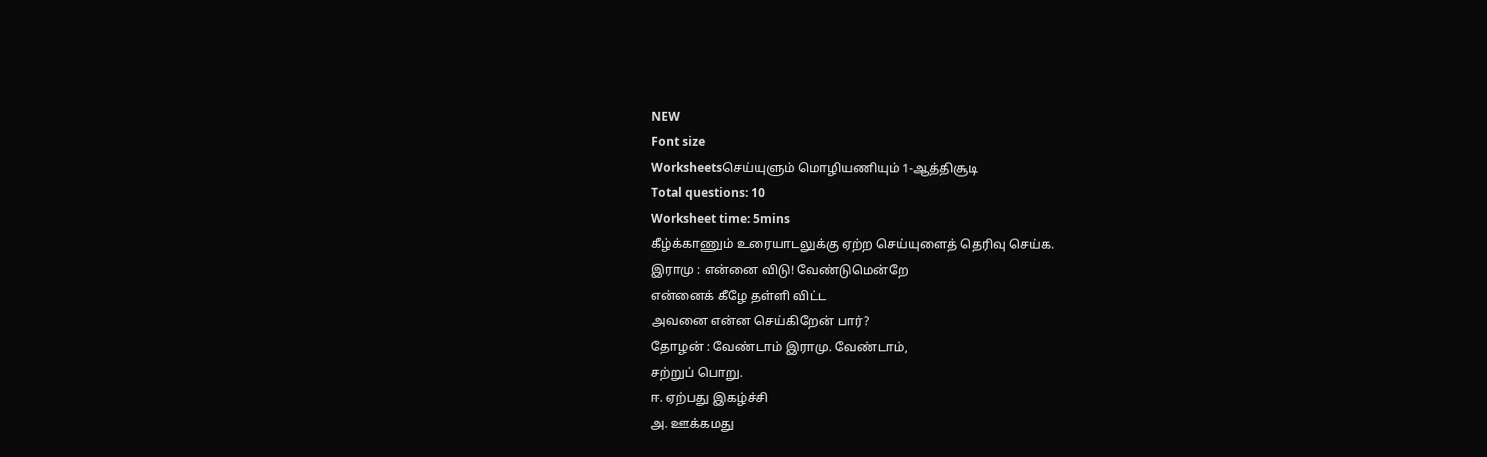NEW
Font size
Worksheetsசெய்யுளும் மொழியணியும் 1-ஆத்திசூடி
Total questions: 10
Worksheet time: 5mins
கீழ்க்காணும் உரையாடலுக்கு ஏற்ற செய்யுளைத் தெரிவு செய்க.
இராமு : என்னை விடு! வேண்டுமென்றே
என்னைக் கீழே தள்ளி விட்ட
அவனை என்ன செய்கிறேன் பார்?
தோழன் : வேண்டாம் இராமு. வேண்டாம்,
சற்றுப் பொறு.
ஈ. ஏற்பது இகழ்ச்சி
அ. ஊக்கமது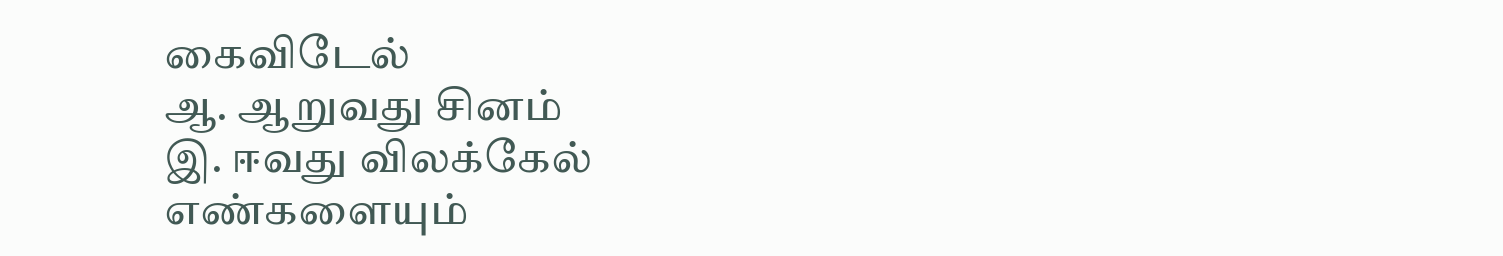கைவிடேல்
ஆ. ஆறுவது சினம்
இ. ஈவது விலக்கேல்
எண்களையும்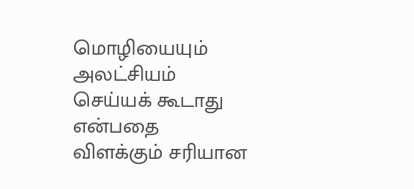மொழியையும் அலட்சியம் செய்யக் கூடாது என்பதை விளக்கும் சரியான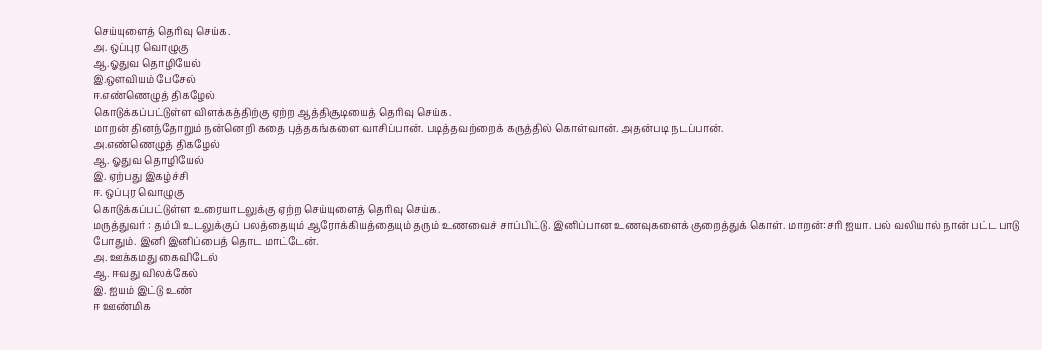செய்யுளைத் தெரிவு செய்க.
அ. ஒப்புர வொழுகு
ஆ.ஓதுவ தொழியேல்
இ.ஔவியம் பேசேல்
ஈ.எண்ணெழுத் திகழேல்
கொடுக்கப்பட்டுள்ள விளக்கத்திற்கு ஏற்ற ஆத்திசூடியைத் தெரிவு செய்க.
மாறன் தினந்தோறும் நன்னெறி கதை புத்தகங்களை வாசிப்பான். படித்தவற்றைக் கருத்தில் கொள்வான். அதன்படி நடப்பான்.
அ.எண்ணெழுத் திகழேல்
ஆ. ஓதுவ தொழியேல்
இ. ஏற்பது இகழ்ச்சி
ஈ. ஒப்புர வொழுகு
கொடுக்கப்பட்டுள்ள உரையாடலுக்கு ஏற்ற செய்யுளைத் தெரிவு செய்க.
மருத்துவர் : தம்பி உடலுக்குப் பலத்தையும் ஆரோக்கியத்தையும் தரும் உணவைச் சாப்பிட்டு. இனிப்பான உணவுகளைக் குறைத்துக் கொள். மாறன்:சரி ஐயா. பல் வலியால் நான் பட்ட பாடு போதும். இனி இனிப்பைத் தொட மாட்டேன்.
அ. ஊக்கமது கைவிடேல்
ஆ. ஈவது விலக்கேல்
இ. ஐயம் இட்டு உண்
ஈ ஊண்மிக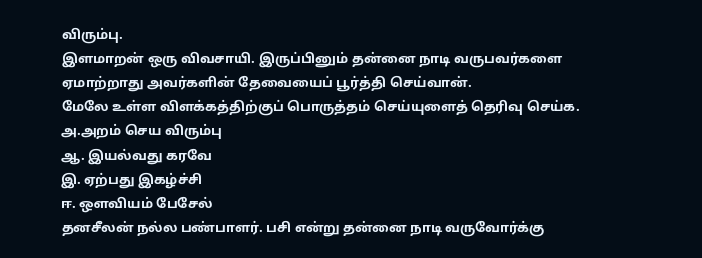விரும்பு.
இளமாறன் ஒரு விவசாயி. இருப்பினும் தன்னை நாடி வருபவர்களை ஏமாற்றாது அவர்களின் தேவையைப் பூர்த்தி செய்வான்.
மேலே உள்ள விளக்கத்திற்குப் பொருத்தம் செய்யுளைத் தெரிவு செய்க.
அ.அறம் செய விரும்பு
ஆ. இயல்வது கரவே
இ. ஏற்பது இகழ்ச்சி
ஈ. ஔவியம் பேசேல்
தனசீலன் நல்ல பண்பாளர். பசி என்று தன்னை நாடி வருவோர்க்கு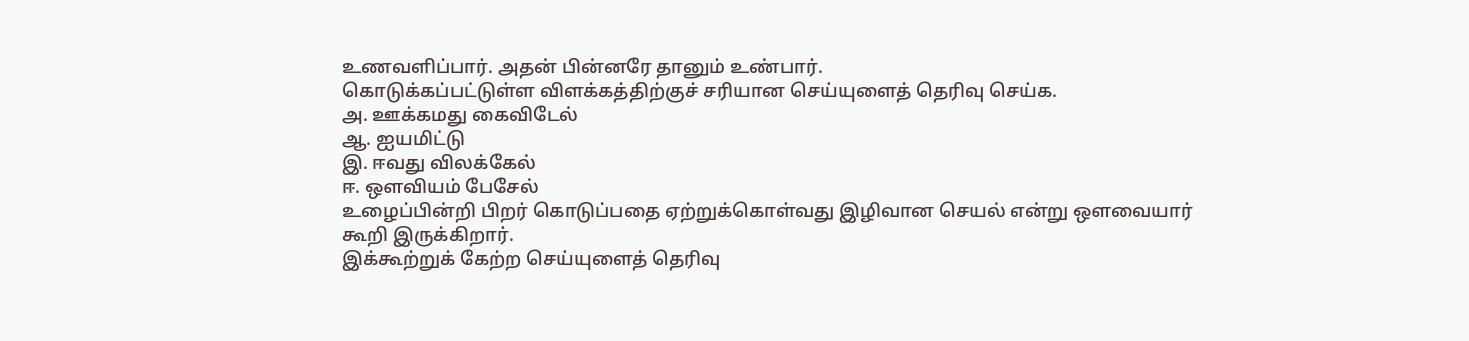உணவளிப்பார். அதன் பின்னரே தானும் உண்பார்.
கொடுக்கப்பட்டுள்ள விளக்கத்திற்குச் சரியான செய்யுளைத் தெரிவு செய்க.
அ. ஊக்கமது கைவிடேல்
ஆ. ஐயமிட்டு
இ. ஈவது விலக்கேல்
ஈ. ஔவியம் பேசேல்
உழைப்பின்றி பிறர் கொடுப்பதை ஏற்றுக்கொள்வது இழிவான செயல் என்று ஔவையார் கூறி இருக்கிறார்.
இக்கூற்றுக் கேற்ற செய்யுளைத் தெரிவு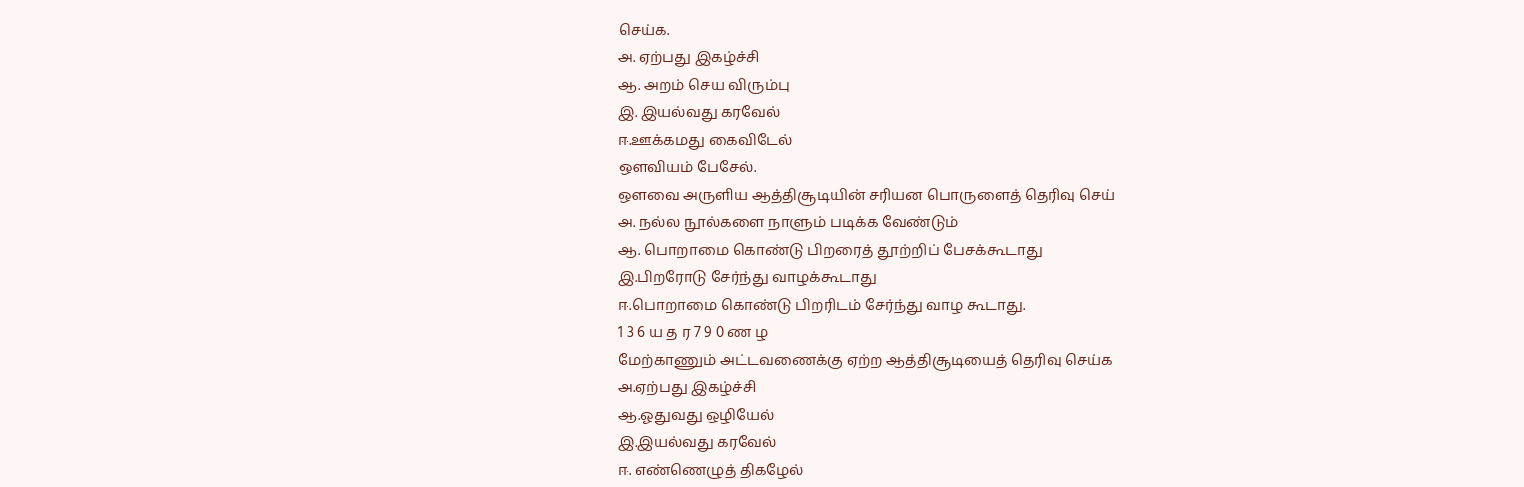செய்க.
அ. ஏற்பது இகழ்ச்சி
ஆ. அறம் செய விரும்பு
இ. இயல்வது கரவேல்
ஈ.ஊக்கமது கைவிடேல்
ஔவியம் பேசேல்.
ஔவை அருளிய ஆத்திசூடியின் சரியன பொருளைத் தெரிவு செய்
அ. நல்ல நூல்களை நாளும் படிக்க வேண்டும்
ஆ. பொறாமை கொண்டு பிறரைத் தூற்றிப் பேசக்கூடாது
இ.பிறரோடு சேர்ந்து வாழக்கூடாது
ஈ.பொறாமை கொண்டு பிறரிடம் சேர்ந்து வாழ கூடாது.
1 3 6 ய த ர 7 9 0 ண ழ
மேற்காணும் அட்டவணைக்கு ஏற்ற ஆத்திசூடியைத் தெரிவு செய்க
அ.ஏற்பது இகழ்ச்சி
ஆ.ஓதுவது ஒழியேல்
இ.இயல்வது கரவேல்
ஈ. எண்ணெழுத் திகழேல்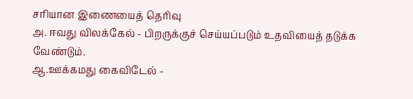சரியான இணையைத் தெரிவு
அ. ஈவது விலக்கேல் - பிறருக்குச் செய்யப்படும் உதவியைத் தடுக்க வேண்டும்.
ஆ.ஊக்கமது கைவிடேல் -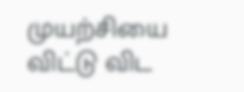முயற்சியை விட்டு விட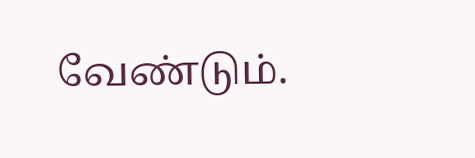வேண்டும்.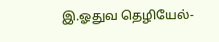இ.ஓதுவ தெழியேல்-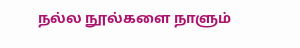நல்ல நூல்களை நாளும்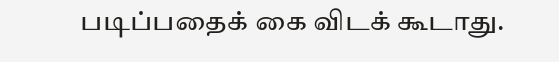படிப்பதைக் கை விடக் கூடாது.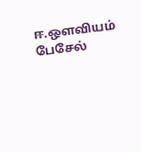ஈ.ஔவியம் பேசேல்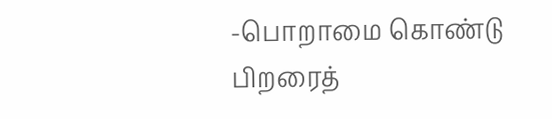-பொறாமை கொண்டு பிறரைத்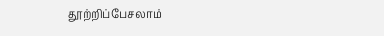தூற்றிப்பேசலாம்